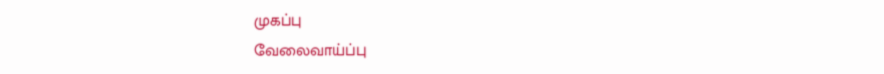முகப்பு
வேலைவாய்ப்பு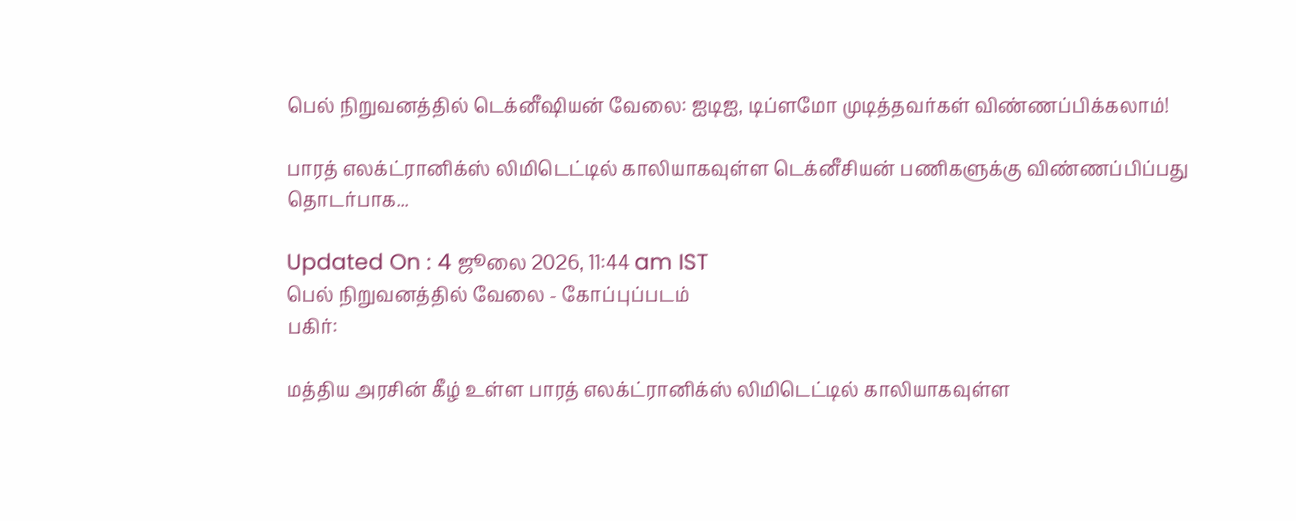பெல் நிறுவனத்தில் டெக்னீஷியன் வேலை: ஐடிஐ, டிப்ளமோ முடித்தவர்கள் விண்ணப்பிக்கலாம்!

பாரத் எலக்ட்ரானிக்ஸ் லிமிடெட்டில் காலியாகவுள்ள டெக்னீசியன் பணிகளுக்கு விண்ணப்பிப்பது தொடர்பாக...

Updated On : 4 ஜூலை 2026, 11:44 am IST
பெல் நிறுவனத்தில் வேலை - கோப்புப்படம்
பகிர்:

மத்திய அரசின் கீழ் உள்ள பாரத் எலக்ட்ரானிக்ஸ் லிமிடெட்டில் காலியாகவுள்ள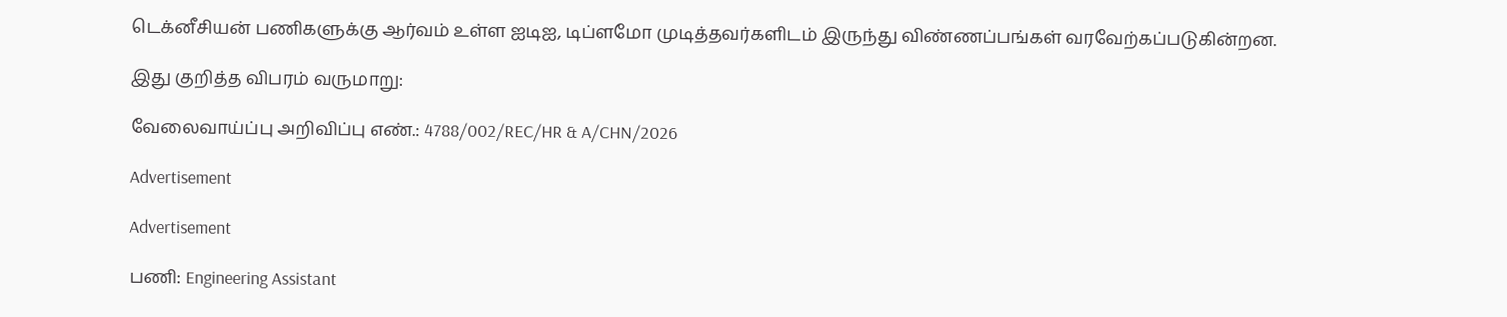டெக்னீசியன் பணிகளுக்கு ஆர்வம் உள்ள ஐடிஐ, டிப்ளமோ முடித்தவர்களிடம் இருந்து விண்ணப்பங்கள் வரவேற்கப்படுகின்றன.

இது குறித்த விபரம் வருமாறு:

வேலைவாய்ப்பு அறிவிப்பு எண்.: 4788/002/REC/HR & A/CHN/2026

Advertisement

Advertisement

பணி: Engineering Assistant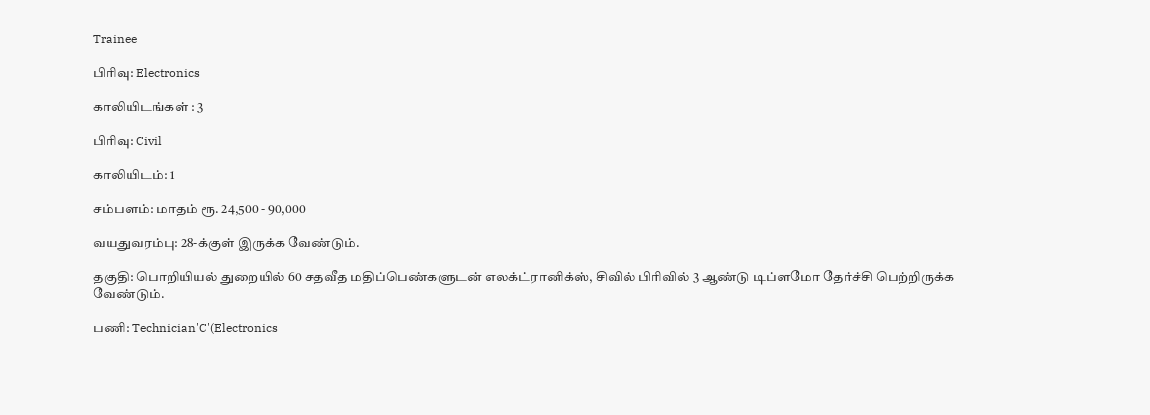Trainee

பிரிவு: Electronics

காலியிடங்கள் : 3

பிரிவு: Civil

காலியிடம்: 1

சம்பளம்: மாதம் ரூ. 24,500 - 90,000

வயதுவரம்பு: 28-க்குள் இருக்க வேண்டும்.

தகுதி: பொறியியல் துறையில் 60 சதவீத மதிப்பெண்களுடன் எலக்ட்ரானிக்ஸ், சிவில் பிரிவில் 3 ஆண்டு டிப்ளமோ தேர்ச்சி பெற்றிருக்க வேண்டும்.

பணி: Technician'C'(Electronics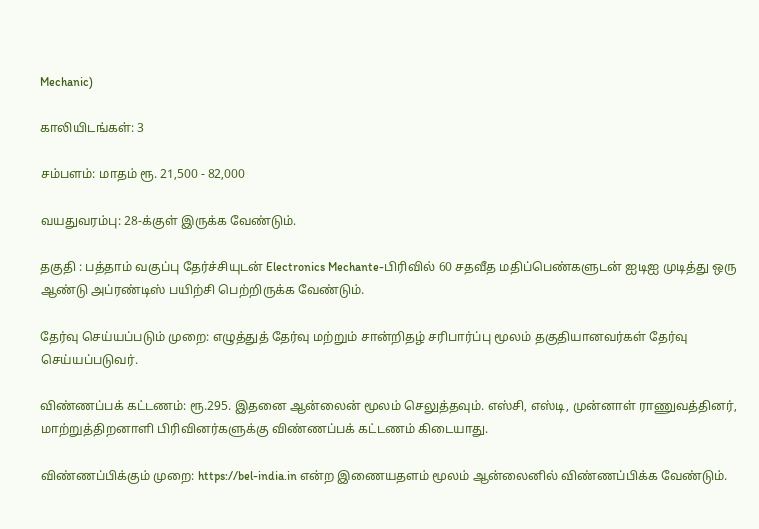Mechanic)

காலியிடங்கள்: 3

சம்பளம்: மாதம் ரூ. 21,500 - 82,000

வயதுவரம்பு: 28-க்குள் இருக்க வேண்டும்.

தகுதி : பத்தாம் வகுப்பு தேர்ச்சியுடன் Electronics Mechante-பிரிவில் 60 சதவீத மதிப்பெண்களுடன் ஐடிஐ முடித்து ஒரு ஆண்டு அப்ரண்டிஸ் பயிற்சி பெற்றிருக்க வேண்டும்.

தேர்வு செய்யப்படும் முறை: எழுத்துத் தேர்வு மற்றும் சான்றிதழ் சரிபார்ப்பு மூலம் தகுதியானவர்கள் தேர்வு செய்யப்படுவர்.

விண்ணப்பக் கட்டணம்: ரூ.295. இதனை ஆன்லைன் மூலம் செலுத்தவும். எஸ்சி, எஸ்டி, முன்னாள் ராணுவத்தினர், மாற்றுத்திறனாளி பிரிவினர்களுக்கு விண்ணப்பக் கட்டணம் கிடையாது.

விண்ணப்பிக்கும் முறை: https://bel-india.in என்ற இணையதளம் மூலம் ஆன்லைனில் விண்ணப்பிக்க வேண்டும்.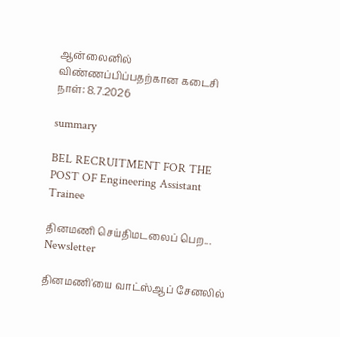ஆன்லைனில் விண்ணப்பிப்பதற்கான கடைசி நாள்: 8.7.2026

summary

BEL RECRUITMENT FOR THE POST OF Engineering Assistant Trainee

தினமணி செய்திமடலைப் பெற... Newsletter

தினமணி'யை வாட்ஸ்ஆப் சேனலில்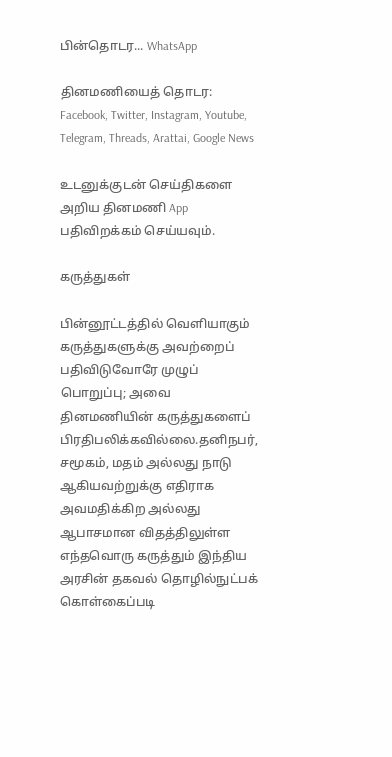பின்தொடர... WhatsApp

தினமணியைத் தொடர: Facebook, Twitter, Instagram, Youtube, Telegram, Threads, Arattai, Google News

உடனுக்குடன் செய்திகளை அறிய தினமணி App பதிவிறக்கம் செய்யவும்.

கருத்துகள்

பின்னூட்டத்தில் வெளியாகும் கருத்துகளுக்கு அவற்றைப் பதிவிடுவோரே முழுப் பொறுப்பு; அவை தினமணியின் கருத்துகளைப் பிரதிபலிக்கவில்லை.தனிநபர், சமூகம், மதம் அல்லது நாடு ஆகியவற்றுக்கு எதிராக அவமதிக்கிற அல்லது ஆபாசமான விதத்திலுள்ள எந்தவொரு கருத்தும் இந்திய அரசின் தகவல் தொழில்நுட்பக் கொள்கைப்படி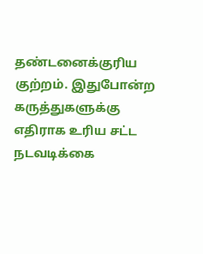தண்டனைக்குரிய குற்றம். இதுபோன்ற கருத்துகளுக்கு எதிராக உரிய சட்ட நடவடிக்கை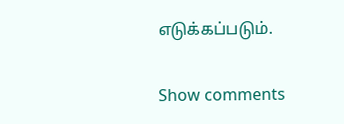எடுக்கப்படும்.

Show comments